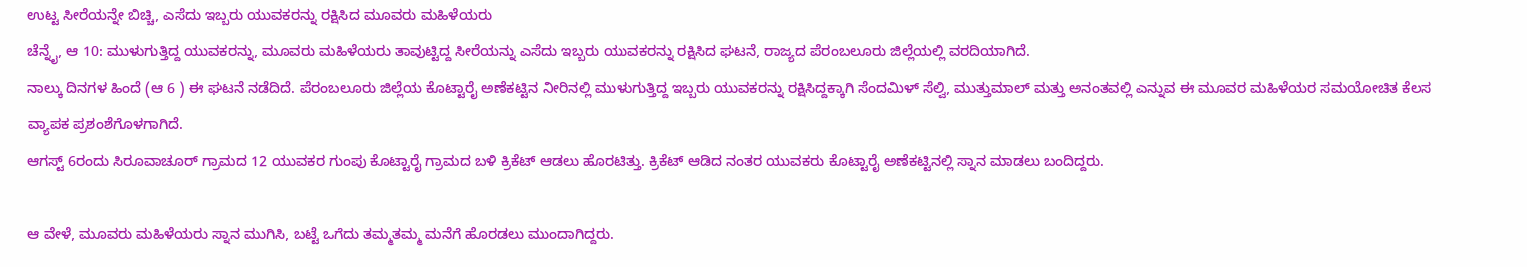ಉಟ್ಟ ಸೀರೆಯನ್ನೇ ಬಿಚ್ಚಿ, ಎಸೆದು ಇಬ್ಬರು ಯುವಕರನ್ನು ರಕ್ಷಿಸಿದ ಮೂವರು ಮಹಿಳೆಯರು
ಚೆನ್ನೈ, ಆ 10: ಮುಳುಗುತ್ತಿದ್ದ ಯುವಕರನ್ನು, ಮೂವರು ಮಹಿಳೆಯರು ತಾವುಟ್ಟಿದ್ದ ಸೀರೆಯನ್ನು ಎಸೆದು ಇಬ್ಬರು ಯುವಕರನ್ನು ರಕ್ಷಿಸಿದ ಘಟನೆ, ರಾಜ್ಯದ ಪೆರಂಬಲೂರು ಜಿಲ್ಲೆಯಲ್ಲಿ ವರದಿಯಾಗಿದೆ.
ನಾಲ್ಕು ದಿನಗಳ ಹಿಂದೆ (ಆ 6 ) ಈ ಘಟನೆ ನಡೆದಿದೆ. ಪೆರಂಬಲೂರು ಜಿಲ್ಲೆಯ ಕೊಟ್ಟಾರೈ ಅಣೆಕಟ್ಟಿನ ನೀರಿನಲ್ಲಿ ಮುಳುಗುತ್ತಿದ್ದ ಇಬ್ಬರು ಯುವಕರನ್ನು ರಕ್ಷಿಸಿದ್ದಕ್ಕಾಗಿ ಸೆಂದಮಿಳ್ ಸೆಲ್ವಿ, ಮುತ್ತುಮಾಲ್ ಮತ್ತು ಅನಂತವಲ್ಲಿ ಎನ್ನುವ ಈ ಮೂವರ ಮಹಿಳೆಯರ ಸಮಯೋಚಿತ ಕೆಲಸ ವ್ಯಾಪಕ ಪ್ರಶಂಶೆಗೊಳಗಾಗಿದೆ.
ಆಗಸ್ಟ್ 6ರಂದು ಸಿರೂವಾಚೂರ್ ಗ್ರಾಮದ 12 ಯುವಕರ ಗುಂಪು ಕೊಟ್ಟಾರೈ ಗ್ರಾಮದ ಬಳಿ ಕ್ರಿಕೆಟ್ ಆಡಲು ಹೊರಟಿತ್ತು. ಕ್ರಿಕೆಟ್ ಆಡಿದ ನಂತರ ಯುವಕರು ಕೊಟ್ಟಾರೈ ಅಣೆಕಟ್ಟಿನಲ್ಲಿ ಸ್ನಾನ ಮಾಡಲು ಬಂದಿದ್ದರು.

ಆ ವೇಳೆ, ಮೂವರು ಮಹಿಳೆಯರು ಸ್ನಾನ ಮುಗಿಸಿ, ಬಟ್ಟೆ ಒಗೆದು ತಮ್ಮತಮ್ಮ ಮನೆಗೆ ಹೊರಡಲು ಮುಂದಾಗಿದ್ದರು.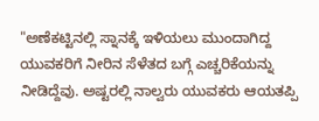"ಅಣೆಕಟ್ಟಿನಲ್ಲಿ ಸ್ನಾನಕ್ಕೆ ಇಳಿಯಲು ಮುಂದಾಗಿದ್ದ ಯುವಕರಿಗೆ ನೀರಿನ ಸೆಳೆತದ ಬಗ್ಗೆ ಎಚ್ಚರಿಕೆಯನ್ನು ನೀಡಿದ್ದೆವು. ಅಷ್ಟರಲ್ಲಿ ನಾಲ್ವರು ಯುವಕರು ಆಯತಪ್ಪಿ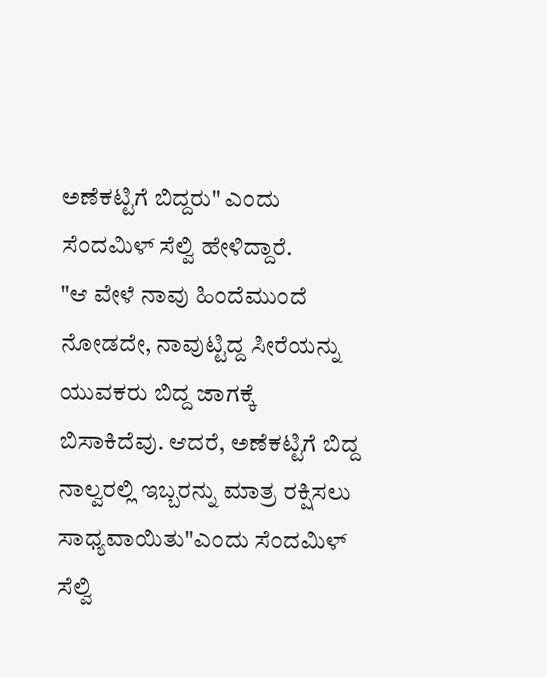ಅಣೆಕಟ್ಟಿಗೆ ಬಿದ್ದರು" ಎಂದು ಸೆಂದಮಿಳ್ ಸೆಲ್ವಿ ಹೇಳಿದ್ದಾರೆ.
"ಆ ವೇಳೆ ನಾವು ಹಿಂದೆಮುಂದೆ ನೋಡದೇ, ನಾವುಟ್ಟಿದ್ದ ಸೀರೆಯನ್ನು ಯುವಕರು ಬಿದ್ದ ಜಾಗಕ್ಕೆ ಬಿಸಾಕಿದೆವು. ಆದರೆ, ಅಣೆಕಟ್ಟಿಗೆ ಬಿದ್ದ ನಾಲ್ವರಲ್ಲಿ ಇಬ್ಬರನ್ನು ಮಾತ್ರ ರಕ್ಷಿಸಲು ಸಾಧ್ಯವಾಯಿತು"ಎಂದು ಸೆಂದಮಿಳ್ ಸೆಲ್ವಿ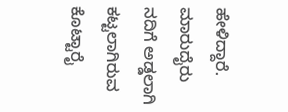ಹೇಳಿದ್ದಾರೆ.
ಮಾರುದೈರು ನದಿಗೆ ಅಡ್ಡಲಾಗಿ ಕಟ್ಟಲಾಗಿರುವ ಕೊಟ್ಟಾರೈ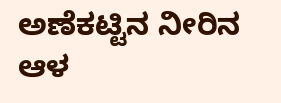ಅಣೆಕಟ್ಟಿನ ನೀರಿನ ಆಳ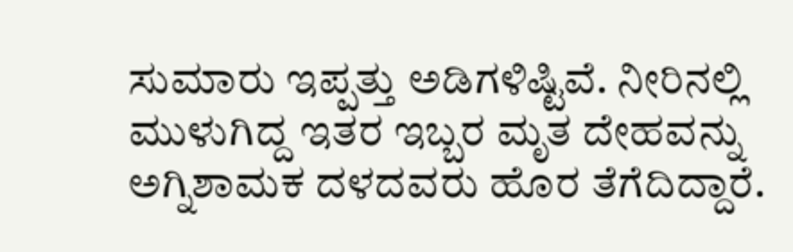ಸುಮಾರು ಇಪ್ಪತ್ತು ಅಡಿಗಳಿಷ್ಟಿವೆ. ನೀರಿನಲ್ಲಿ ಮುಳುಗಿದ್ದ ಇತರ ಇಬ್ಬರ ಮೃತ ದೇಹವನ್ನು ಅಗ್ನಿಶಾಮಕ ದಳದವರು ಹೊರ ತೆಗೆದಿದ್ದಾರೆ.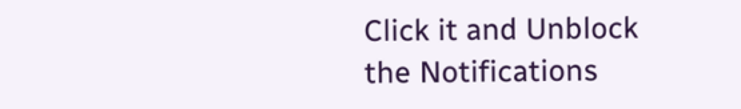Click it and Unblock the Notifications